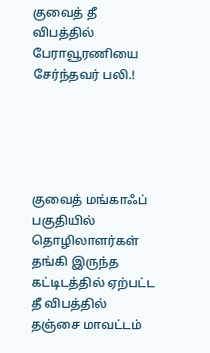குவைத் தீ விபத்தில் பேராவூரணியை சேர்ந்தவர் பலி.!





குவைத் மங்காஃப் பகுதியில் தொழிலாளர்கள் தங்கி இருந்த கட்டிடத்தில் ஏற்பட்ட தீ விபத்தில் தஞ்சை மாவட்டம்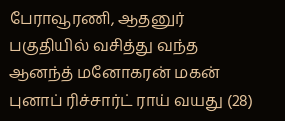பேராவூரணி, ஆதனுர் பகுதியில் வசித்து வந்த ஆனந்த் மனோகரன் மகன் புனாப் ரிச்சார்ட் ராய் வயது (28)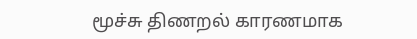மூச்சு திணறல் காரணமாக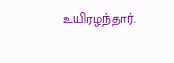உயிரழந்தார்.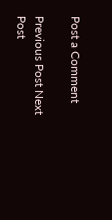Post a Comment

Previous Post Next Post